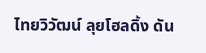ไทยวิวัฒน์ ลุยโฮลดิ้ง ดัน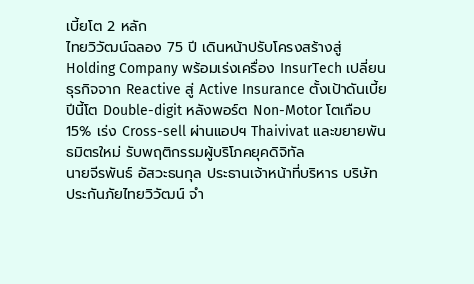เบี้ยโต 2 หลัก
ไทยวิวัฒน์ฉลอง 75 ปี เดินหน้าปรับโครงสร้างสู่ Holding Company พร้อมเร่งเครื่อง InsurTech เปลี่ยนธุรกิจจาก Reactive สู่ Active Insurance ตั้งเป้าดันเบี้ยปีนี้โต Double-digit หลังพอร์ต Non-Motor โตเกือบ 15% เร่ง Cross-sell ผ่านแอปฯ Thaivivat และขยายพันธมิตรใหม่ รับพฤติกรรมผู้บริโภคยุคดิจิทัล
นายจีรพันธ์ อัสวะธนกุล ประธานเจ้าหน้าที่บริหาร บริษัท ประกันภัยไทยวิวัฒน์ จำ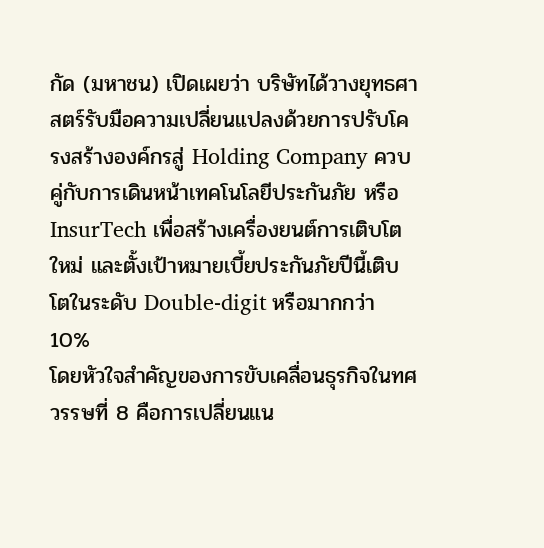กัด (มหาชน) เปิดเผยว่า บริษัทได้วางยุทธศาสตร์รับมือความเปลี่ยนแปลงด้วยการปรับโครงสร้างองค์กรสู่ Holding Company ควบคู่กับการเดินหน้าเทคโนโลยีประกันภัย หรือ InsurTech เพื่อสร้างเครื่องยนต์การเติบโตใหม่ และตั้งเป้าหมายเบี้ยประกันภัยปีนี้เติบโตในระดับ Double-digit หรือมากกว่า 10%
โดยหัวใจสำคัญของการขับเคลื่อนธุรกิจในทศวรรษที่ 8 คือการเปลี่ยนแน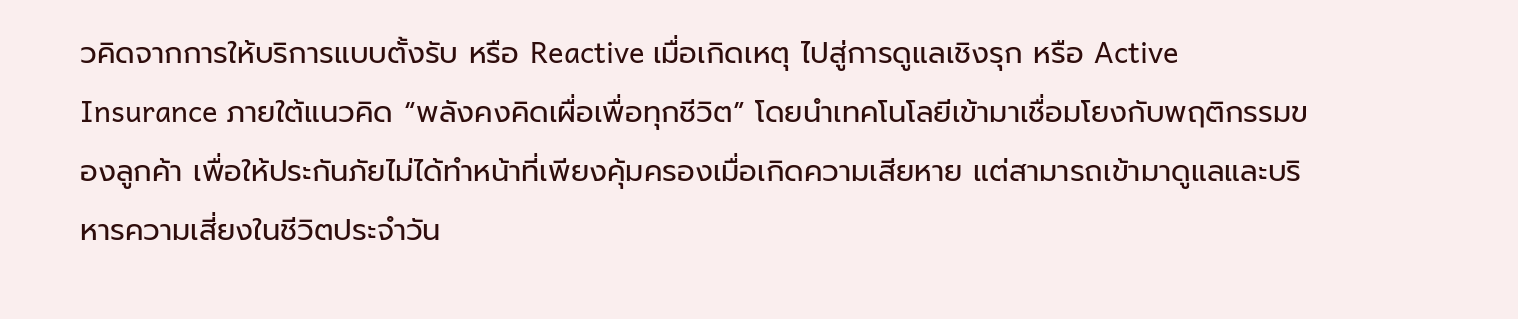วคิดจากการให้บริการแบบตั้งรับ หรือ Reactive เมื่อเกิดเหตุ ไปสู่การดูแลเชิงรุก หรือ Active Insurance ภายใต้แนวคิด “พลังคงคิดเผื่อเพื่อทุกชีวิต” โดยนำเทคโนโลยีเข้ามาเชื่อมโยงกับพฤติกรรมของลูกค้า เพื่อให้ประกันภัยไม่ได้ทำหน้าที่เพียงคุ้มครองเมื่อเกิดความเสียหาย แต่สามารถเข้ามาดูแลและบริหารความเสี่ยงในชีวิตประจำวัน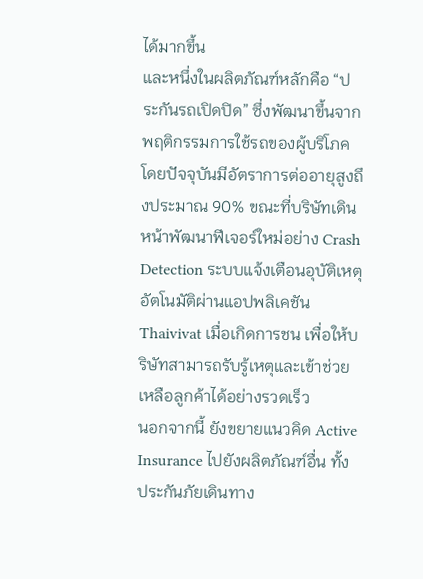ได้มากขึ้น
และหนึ่งในผลิตภัณฑ์หลักคือ “ประกันรถเปิดปิด” ซึ่งพัฒนาขึ้นจากพฤติกรรมการใช้รถของผู้บริโภค โดยปัจจุบันมีอัตราการต่ออายุสูงถึงประมาณ 90% ขณะที่บริษัทเดินหน้าพัฒนาฟีเจอร์ใหม่อย่าง Crash Detection ระบบแจ้งเตือนอุบัติเหตุอัตโนมัติผ่านแอปพลิเคชัน Thaivivat เมื่อเกิดการชน เพื่อให้บริษัทสามารถรับรู้เหตุและเข้าช่วยเหลือลูกค้าได้อย่างรวดเร็ว
นอกจากนี้ ยังขยายแนวคิด Active Insurance ไปยังผลิตภัณฑ์อื่น ทั้งประกันภัยเดินทาง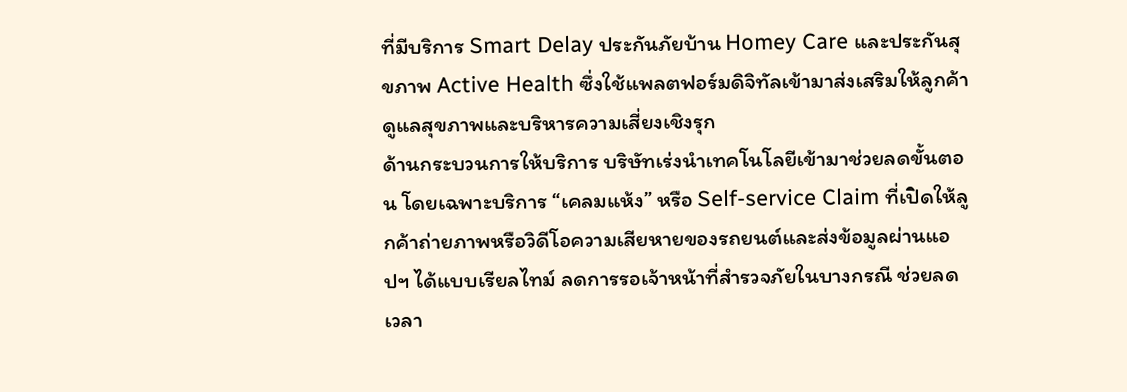ที่มีบริการ Smart Delay ประกันภัยบ้าน Homey Care และประกันสุขภาพ Active Health ซึ่งใช้แพลตฟอร์มดิจิทัลเข้ามาส่งเสริมให้ลูกค้าดูแลสุขภาพและบริหารความเสี่ยงเชิงรุก
ด้านกระบวนการให้บริการ บริษัทเร่งนำเทคโนโลยีเข้ามาช่วยลดขั้นตอน โดยเฉพาะบริการ “เคลมแห้ง” หรือ Self-service Claim ที่เปิดให้ลูกค้าถ่ายภาพหรือวิดีโอความเสียหายของรถยนต์และส่งข้อมูลผ่านแอปฯ ได้แบบเรียลไทม์ ลดการรอเจ้าหน้าที่สำรวจภัยในบางกรณี ช่วยลดเวลา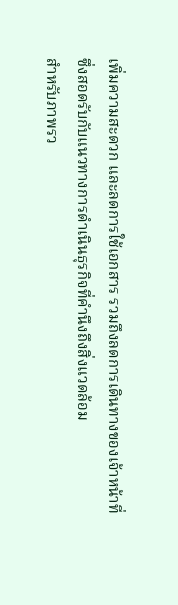เพิ่มความสะดวก และลดการใช้เอกสาร รวมถึงลดการเดินทางของเจ้าหน้าที่ ซึ่งสอดรับกับแนวทางการดำเนินธุรกิจที่คำนึงถึงสิ่งแวดล้อม
สำหรับภาพรว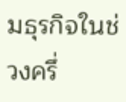มธุรกิจในช่วงครึ่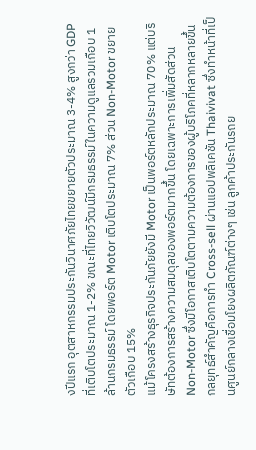งปีแรก อุตสาหกรรมประกันวินาศภัยไทยขยายตัวประมาณ 3-4% สูงกว่า GDP ที่เติบโตประมาณ 1-2% ขณะที่ไทยวิวัฒน์มีกรมธรรม์ในความดูแลรวมเกือบ 1 ล้านกรมธรรม์ โดยพอร์ต Motor เติบโตประมาณ 7% ส่วน Non-Motor ขยายตัวเกือบ 15%
แม้โครงสร้างธุรกิจประกันภัยยังมี Motor เป็นพอร์ตหลักประมาณ 70% แต่บริษัทต้องการสร้างความสมดุลของพอร์ตมากขึ้น โดยเฉพาะการเพิ่มสัดส่วน Non-Motor ซึ่งมีโอกาสเติบโตตามความต้องการของผู้บริโภคที่หลากหลายขึ้น
กลยุทธ์สำคัญคือการทำ Cross-sell ผ่านแอปพลิเคชัน Thaivivat ซึ่งทำหน้าที่เป็นศูนย์กลางเชื่อมโยงผลิตภัณฑ์ต่างๆ เช่น ลูกค้าประกันรถย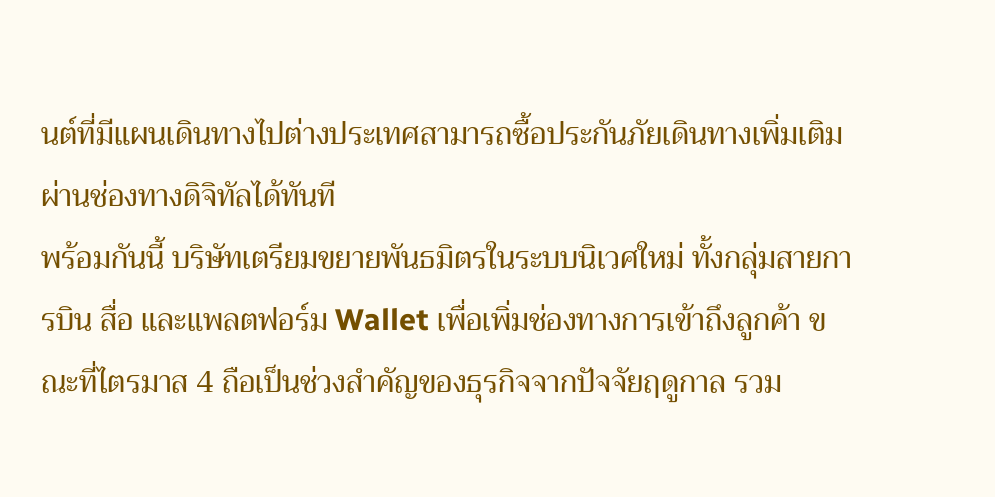นต์ที่มีแผนเดินทางไปต่างประเทศสามารถซื้อประกันภัยเดินทางเพิ่มเติมผ่านช่องทางดิจิทัลได้ทันที
พร้อมกันนี้ บริษัทเตรียมขยายพันธมิตรในระบบนิเวศใหม่ ทั้งกลุ่มสายการบิน สื่อ และแพลตฟอร์ม Wallet เพื่อเพิ่มช่องทางการเข้าถึงลูกค้า ขณะที่ไตรมาส 4 ถือเป็นช่วงสำคัญของธุรกิจจากปัจจัยฤดูกาล รวม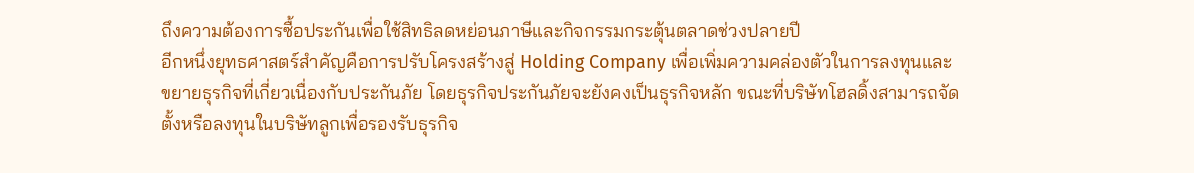ถึงความต้องการซื้อประกันเพื่อใช้สิทธิลดหย่อนภาษีและกิจกรรมกระตุ้นตลาดช่วงปลายปี
อีกหนึ่งยุทธศาสตร์สำคัญคือการปรับโครงสร้างสู่ Holding Company เพื่อเพิ่มความคล่องตัวในการลงทุนและขยายธุรกิจที่เกี่ยวเนื่องกับประกันภัย โดยธุรกิจประกันภัยจะยังคงเป็นธุรกิจหลัก ขณะที่บริษัทโฮลดิ้งสามารถจัดตั้งหรือลงทุนในบริษัทลูกเพื่อรองรับธุรกิจ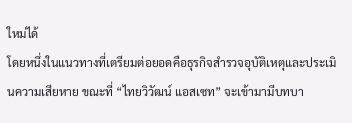ใหม่ได้
โดยหนึ่งในแนวทางที่เตรียมต่อยอดคือธุรกิจสำรวจอุบัติเหตุและประเมินความเสียหาย ขณะที่ “ไทยวิวัฒน์ แอสเซท” จะเข้ามามีบทบา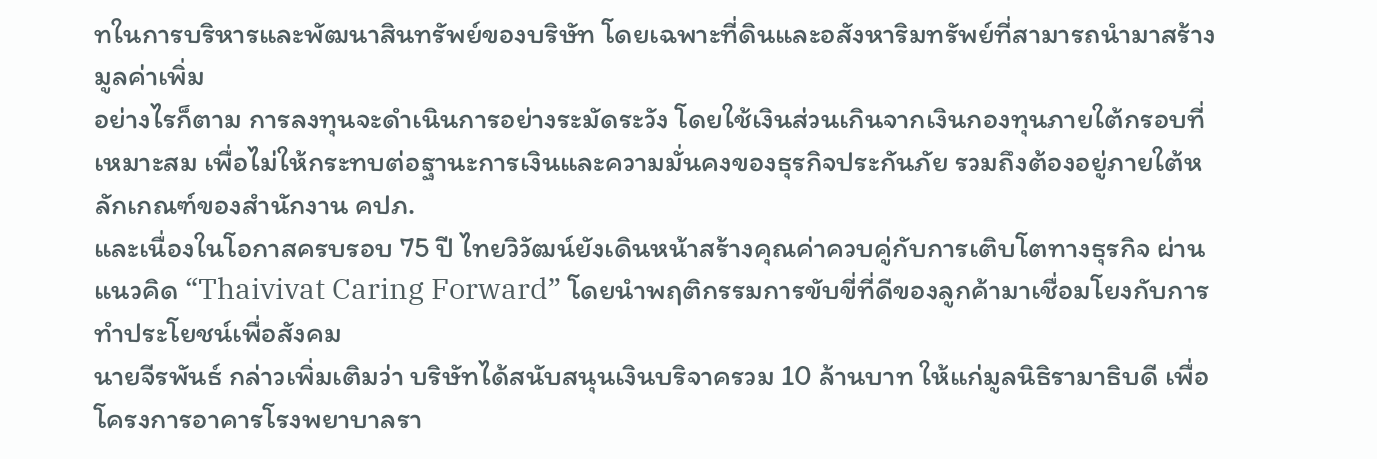ทในการบริหารและพัฒนาสินทรัพย์ของบริษัท โดยเฉพาะที่ดินและอสังหาริมทรัพย์ที่สามารถนำมาสร้างมูลค่าเพิ่ม
อย่างไรก็ตาม การลงทุนจะดำเนินการอย่างระมัดระวัง โดยใช้เงินส่วนเกินจากเงินกองทุนภายใต้กรอบที่เหมาะสม เพื่อไม่ให้กระทบต่อฐานะการเงินและความมั่นคงของธุรกิจประกันภัย รวมถึงต้องอยู่ภายใต้หลักเกณฑ์ของสำนักงาน คปภ.
และเนื่องในโอกาสครบรอบ 75 ปี ไทยวิวัฒน์ยังเดินหน้าสร้างคุณค่าควบคู่กับการเติบโตทางธุรกิจ ผ่านแนวคิด “Thaivivat Caring Forward” โดยนำพฤติกรรมการขับขี่ที่ดีของลูกค้ามาเชื่อมโยงกับการทำประโยชน์เพื่อสังคม
นายจีรพันธ์ กล่าวเพิ่มเติมว่า บริษัทได้สนับสนุนเงินบริจาครวม 10 ล้านบาท ให้แก่มูลนิธิรามาธิบดี เพื่อโครงการอาคารโรงพยาบาลรา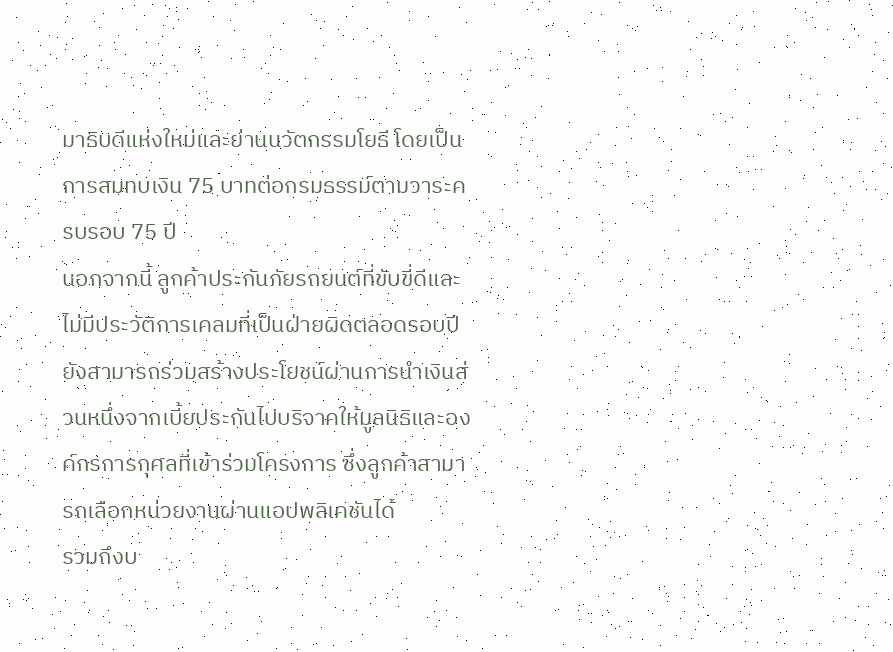มาธิบดีแห่งใหม่และย่านนวัตกรรมโยธี โดยเป็นการสมทบเงิน 75 บาทต่อกรมธรรม์ตามวาระครบรอบ 75 ปี
นอกจากนี้ ลูกค้าประกันภัยรถยนต์ที่ขับขี่ดีและไม่มีประวัติการเคลมที่เป็นฝ่ายผิดตลอดรอบปี ยังสามารถร่วมสร้างประโยชน์ผ่านการนำเงินส่วนหนึ่งจากเบี้ยประกันไปบริจาคให้มูลนิธิและองค์กรการกุศลที่เข้าร่วมโครงการ ซึ่งลูกค้าสามารถเลือกหน่วยงานผ่านแอปพลิเคชันได้
รวมถึงบ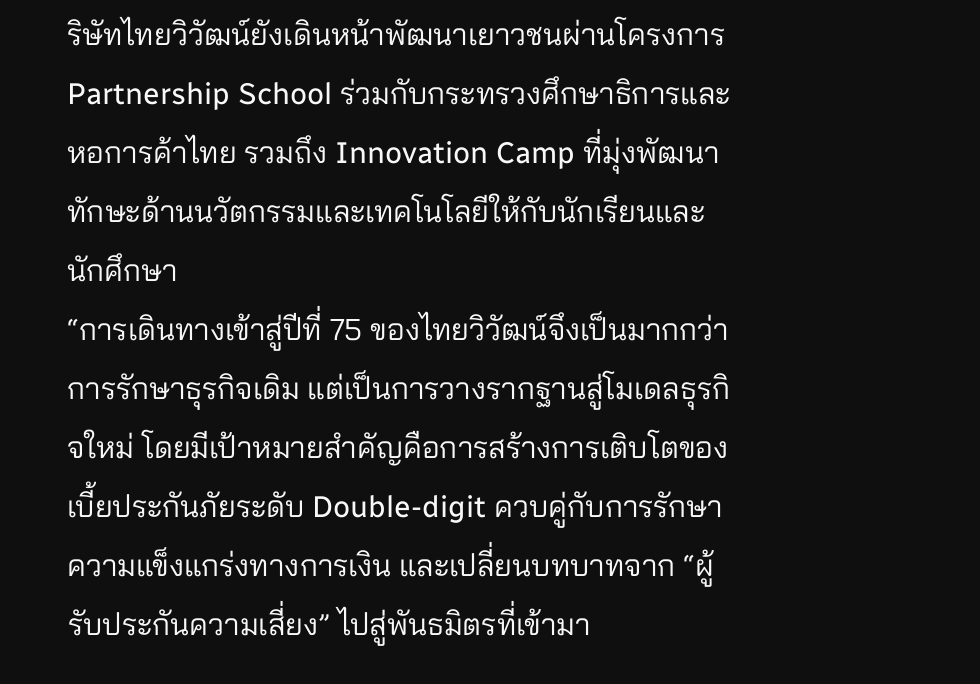ริษัทไทยวิวัฒน์ยังเดินหน้าพัฒนาเยาวชนผ่านโครงการ Partnership School ร่วมกับกระทรวงศึกษาธิการและหอการค้าไทย รวมถึง Innovation Camp ที่มุ่งพัฒนาทักษะด้านนวัตกรรมและเทคโนโลยีให้กับนักเรียนและนักศึกษา
“การเดินทางเข้าสู่ปีที่ 75 ของไทยวิวัฒน์จึงเป็นมากกว่าการรักษาธุรกิจเดิม แต่เป็นการวางรากฐานสู่โมเดลธุรกิจใหม่ โดยมีเป้าหมายสำคัญคือการสร้างการเติบโตของเบี้ยประกันภัยระดับ Double-digit ควบคู่กับการรักษาความแข็งแกร่งทางการเงิน และเปลี่ยนบทบาทจาก “ผู้รับประกันความเสี่ยง” ไปสู่พันธมิตรที่เข้ามา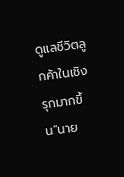ดูแลชีวิตลูกค้าในเชิงรุกมากขึ้น”นาย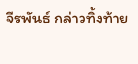จีรพันธ์ กล่าวทิ้งท้าย